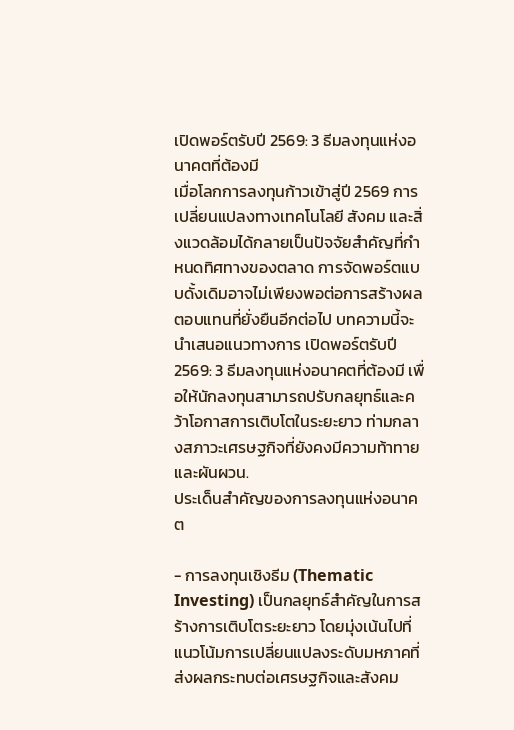เปิดพอร์ตรับปี 2569: 3 ธีมลงทุนแห่งอนาคตที่ต้องมี
เมื่อโลกการลงทุนก้าวเข้าสู่ปี 2569 การเปลี่ยนแปลงทางเทคโนโลยี สังคม และสิ่งแวดล้อมได้กลายเป็นปัจจัยสำคัญที่กำหนดทิศทางของตลาด การจัดพอร์ตแบบดั้งเดิมอาจไม่เพียงพอต่อการสร้างผลตอบแทนที่ยั่งยืนอีกต่อไป บทความนี้จะนำเสนอแนวทางการ เปิดพอร์ตรับปี 2569: 3 ธีมลงทุนแห่งอนาคตที่ต้องมี เพื่อให้นักลงทุนสามารถปรับกลยุทธ์และคว้าโอกาสการเติบโตในระยะยาว ท่ามกลางสภาวะเศรษฐกิจที่ยังคงมีความท้าทายและผันผวน.
ประเด็นสำคัญของการลงทุนแห่งอนาคต

- การลงทุนเชิงธีม (Thematic Investing) เป็นกลยุทธ์สำคัญในการสร้างการเติบโตระยะยาว โดยมุ่งเน้นไปที่แนวโน้มการเปลี่ยนแปลงระดับมหภาคที่ส่งผลกระทบต่อเศรษฐกิจและสังคม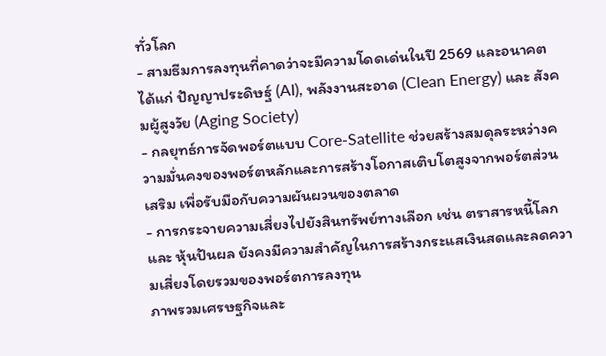ทั่วโลก
- สามธีมการลงทุนที่คาดว่าจะมีความโดดเด่นในปี 2569 และอนาคต ได้แก่ ปัญญาประดิษฐ์ (AI), พลังงานสะอาด (Clean Energy) และ สังคมผู้สูงวัย (Aging Society)
- กลยุทธ์การจัดพอร์ตแบบ Core-Satellite ช่วยสร้างสมดุลระหว่างความมั่นคงของพอร์ตหลักและการสร้างโอกาสเติบโตสูงจากพอร์ตส่วนเสริม เพื่อรับมือกับความผันผวนของตลาด
- การกระจายความเสี่ยงไปยังสินทรัพย์ทางเลือก เช่น ตราสารหนี้โลก และ หุ้นปันผล ยังคงมีความสำคัญในการสร้างกระแสเงินสดและลดความเสี่ยงโดยรวมของพอร์ตการลงทุน
ภาพรวมเศรษฐกิจและ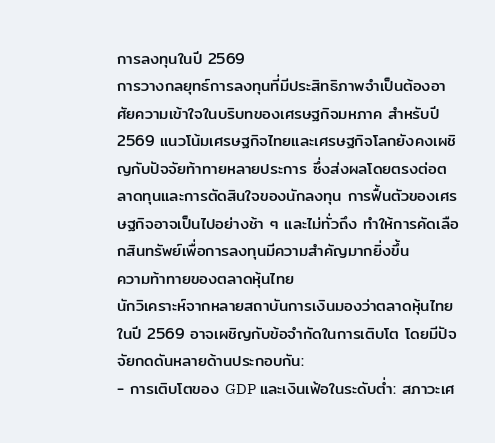การลงทุนในปี 2569
การวางกลยุทธ์การลงทุนที่มีประสิทธิภาพจำเป็นต้องอาศัยความเข้าใจในบริบทของเศรษฐกิจมหภาค สำหรับปี 2569 แนวโน้มเศรษฐกิจไทยและเศรษฐกิจโลกยังคงเผชิญกับปัจจัยท้าทายหลายประการ ซึ่งส่งผลโดยตรงต่อตลาดทุนและการตัดสินใจของนักลงทุน การฟื้นตัวของเศรษฐกิจอาจเป็นไปอย่างช้า ๆ และไม่ทั่วถึง ทำให้การคัดเลือกสินทรัพย์เพื่อการลงทุนมีความสำคัญมากยิ่งขึ้น
ความท้าทายของตลาดหุ้นไทย
นักวิเคราะห์จากหลายสถาบันการเงินมองว่าตลาดหุ้นไทยในปี 2569 อาจเผชิญกับข้อจำกัดในการเติบโต โดยมีปัจจัยกดดันหลายด้านประกอบกัน:
- การเติบโตของ GDP และเงินเฟ้อในระดับต่ำ: สภาวะเศ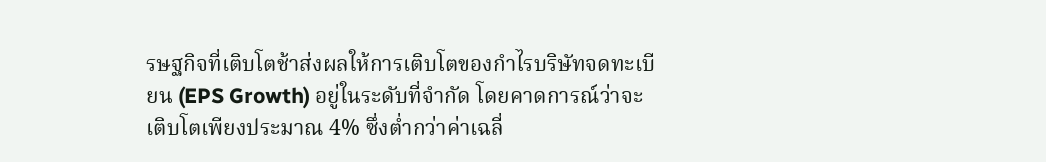รษฐกิจที่เติบโตช้าส่งผลให้การเติบโตของกำไรบริษัทจดทะเบียน (EPS Growth) อยู่ในระดับที่จำกัด โดยคาดการณ์ว่าจะเติบโตเพียงประมาณ 4% ซึ่งต่ำกว่าค่าเฉลี่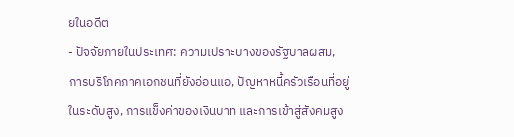ยในอดีต
- ปัจจัยภายในประเทศ: ความเปราะบางของรัฐบาลผสม, การบริโภคภาคเอกชนที่ยังอ่อนแอ, ปัญหาหนี้ครัวเรือนที่อยู่ในระดับสูง, การแข็งค่าของเงินบาท และการเข้าสู่สังคมสูง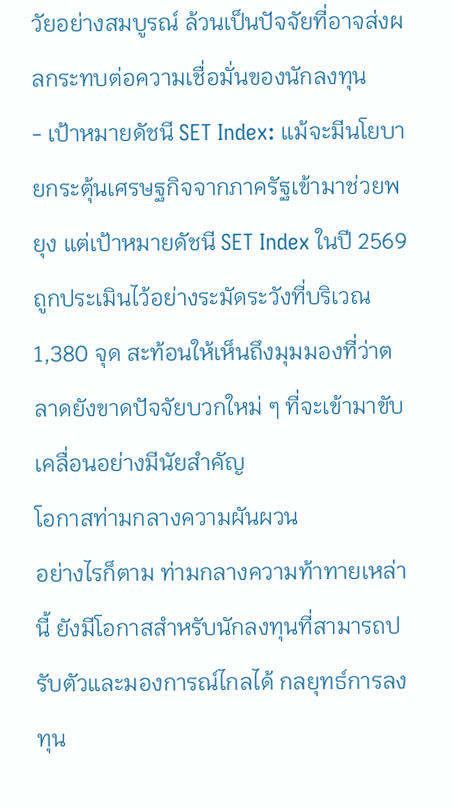วัยอย่างสมบูรณ์ ล้วนเป็นปัจจัยที่อาจส่งผลกระทบต่อความเชื่อมั่นของนักลงทุน
- เป้าหมายดัชนี SET Index: แม้จะมีนโยบายกระตุ้นเศรษฐกิจจากภาครัฐเข้ามาช่วยพยุง แต่เป้าหมายดัชนี SET Index ในปี 2569 ถูกประเมินไว้อย่างระมัดระวังที่บริเวณ 1,380 จุด สะท้อนให้เห็นถึงมุมมองที่ว่าตลาดยังขาดปัจจัยบวกใหม่ ๆ ที่จะเข้ามาขับเคลื่อนอย่างมีนัยสำคัญ
โอกาสท่ามกลางความผันผวน
อย่างไรก็ตาม ท่ามกลางความท้าทายเหล่านี้ ยังมีโอกาสสำหรับนักลงทุนที่สามารถปรับตัวและมองการณ์ไกลได้ กลยุทธ์การลงทุน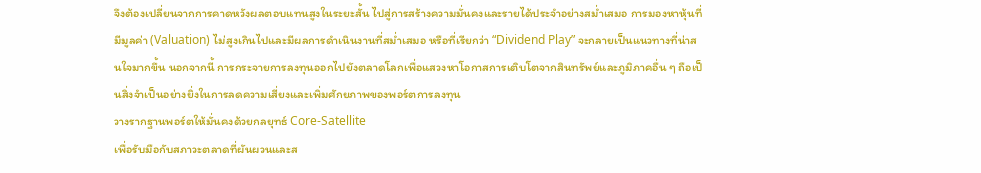จึงต้องเปลี่ยนจากการคาดหวังผลตอบแทนสูงในระยะสั้น ไปสู่การสร้างความมั่นคงและรายได้ประจำอย่างสม่ำเสมอ การมองหาหุ้นที่มีมูลค่า (Valuation) ไม่สูงเกินไปและมีผลการดำเนินงานที่สม่ำเสมอ หรือที่เรียกว่า “Dividend Play” จะกลายเป็นแนวทางที่น่าสนใจมากขึ้น นอกจากนี้ การกระจายการลงทุนออกไปยังตลาดโลกเพื่อแสวงหาโอกาสการเติบโตจากสินทรัพย์และภูมิภาคอื่น ๆ ถือเป็นสิ่งจำเป็นอย่างยิ่งในการลดความเสี่ยงและเพิ่มศักยภาพของพอร์ตการลงทุน
วางรากฐานพอร์ตให้มั่นคงด้วยกลยุทธ์ Core-Satellite
เพื่อรับมือกับสภาวะตลาดที่ผันผวนและส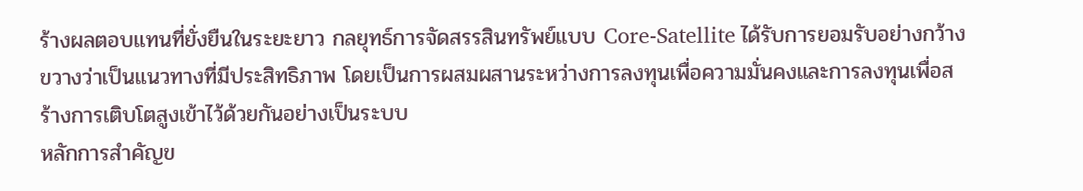ร้างผลตอบแทนที่ยั่งยืนในระยะยาว กลยุทธ์การจัดสรรสินทรัพย์แบบ Core-Satellite ได้รับการยอมรับอย่างกว้างขวางว่าเป็นแนวทางที่มีประสิทธิภาพ โดยเป็นการผสมผสานระหว่างการลงทุนเพื่อความมั่นคงและการลงทุนเพื่อสร้างการเติบโตสูงเข้าไว้ด้วยกันอย่างเป็นระบบ
หลักการสำคัญข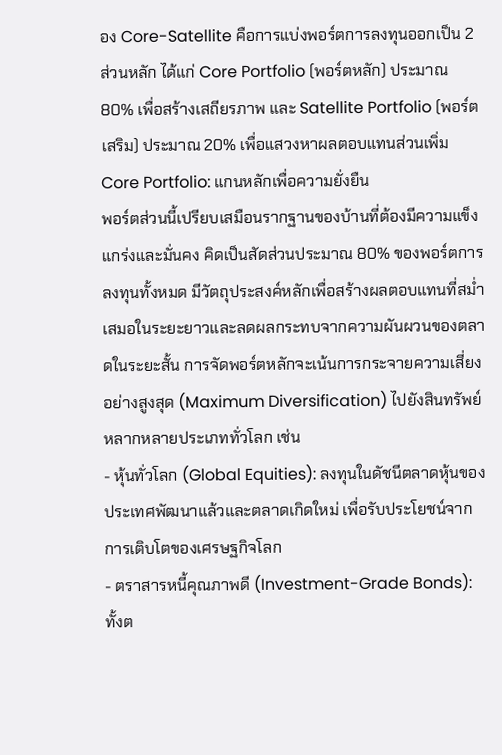อง Core-Satellite คือการแบ่งพอร์ตการลงทุนออกเป็น 2 ส่วนหลัก ได้แก่ Core Portfolio (พอร์ตหลัก) ประมาณ 80% เพื่อสร้างเสถียรภาพ และ Satellite Portfolio (พอร์ตเสริม) ประมาณ 20% เพื่อแสวงหาผลตอบแทนส่วนเพิ่ม
Core Portfolio: แกนหลักเพื่อความยั่งยืน
พอร์ตส่วนนี้เปรียบเสมือนรากฐานของบ้านที่ต้องมีความแข็งแกร่งและมั่นคง คิดเป็นสัดส่วนประมาณ 80% ของพอร์ตการลงทุนทั้งหมด มีวัตถุประสงค์หลักเพื่อสร้างผลตอบแทนที่สม่ำเสมอในระยะยาวและลดผลกระทบจากความผันผวนของตลาดในระยะสั้น การจัดพอร์ตหลักจะเน้นการกระจายความเสี่ยงอย่างสูงสุด (Maximum Diversification) ไปยังสินทรัพย์หลากหลายประเภททั่วโลก เช่น
- หุ้นทั่วโลก (Global Equities): ลงทุนในดัชนีตลาดหุ้นของประเทศพัฒนาแล้วและตลาดเกิดใหม่ เพื่อรับประโยชน์จากการเติบโตของเศรษฐกิจโลก
- ตราสารหนี้คุณภาพดี (Investment-Grade Bonds): ทั้งต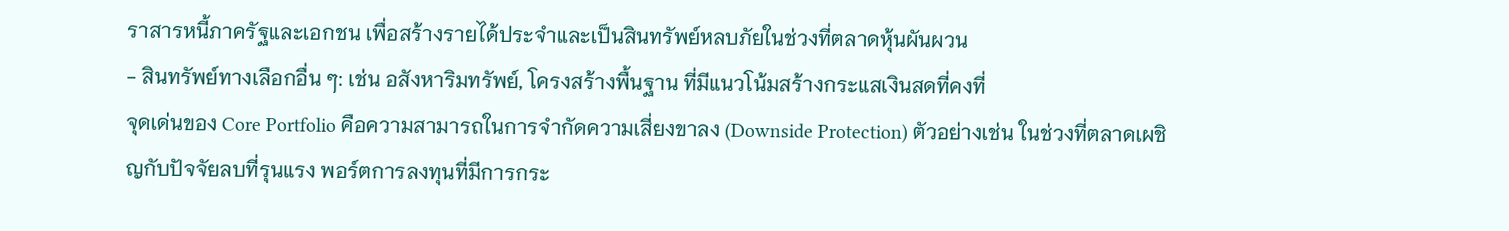ราสารหนี้ภาครัฐและเอกชน เพื่อสร้างรายได้ประจำและเป็นสินทรัพย์หลบภัยในช่วงที่ตลาดหุ้นผันผวน
- สินทรัพย์ทางเลือกอื่น ๆ: เช่น อสังหาริมทรัพย์, โครงสร้างพื้นฐาน ที่มีแนวโน้มสร้างกระแสเงินสดที่คงที่
จุดเด่นของ Core Portfolio คือความสามารถในการจำกัดความเสี่ยงขาลง (Downside Protection) ตัวอย่างเช่น ในช่วงที่ตลาดเผชิญกับปัจจัยลบที่รุนแรง พอร์ตการลงทุนที่มีการกระ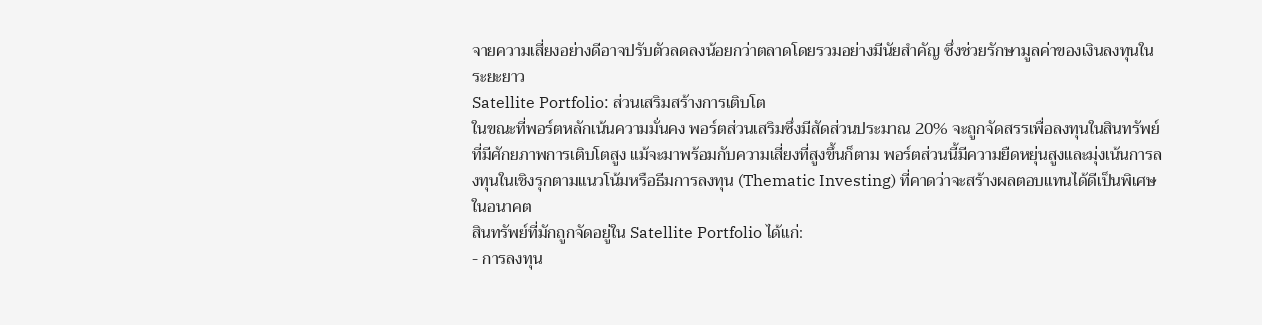จายความเสี่ยงอย่างดีอาจปรับตัวลดลงน้อยกว่าตลาดโดยรวมอย่างมีนัยสำคัญ ซึ่งช่วยรักษามูลค่าของเงินลงทุนในระยะยาว
Satellite Portfolio: ส่วนเสริมสร้างการเติบโต
ในขณะที่พอร์ตหลักเน้นความมั่นคง พอร์ตส่วนเสริมซึ่งมีสัดส่วนประมาณ 20% จะถูกจัดสรรเพื่อลงทุนในสินทรัพย์ที่มีศักยภาพการเติบโตสูง แม้จะมาพร้อมกับความเสี่ยงที่สูงขึ้นก็ตาม พอร์ตส่วนนี้มีความยืดหยุ่นสูงและมุ่งเน้นการลงทุนในเชิงรุกตามแนวโน้มหรือธีมการลงทุน (Thematic Investing) ที่คาดว่าจะสร้างผลตอบแทนได้ดีเป็นพิเศษในอนาคต
สินทรัพย์ที่มักถูกจัดอยู่ใน Satellite Portfolio ได้แก่:
- การลงทุน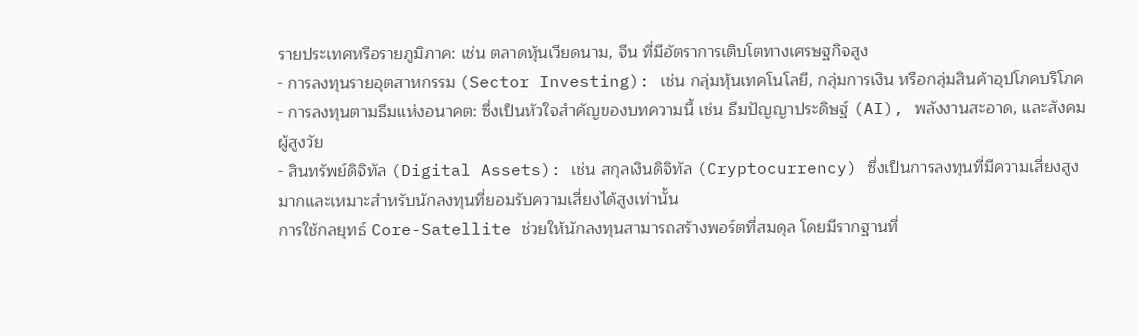รายประเทศหรือรายภูมิภาค: เช่น ตลาดหุ้นเวียดนาม, จีน ที่มีอัตราการเติบโตทางเศรษฐกิจสูง
- การลงทุนรายอุตสาหกรรม (Sector Investing): เช่น กลุ่มหุ้นเทคโนโลยี, กลุ่มการเงิน หรือกลุ่มสินค้าอุปโภคบริโภค
- การลงทุนตามธีมแห่งอนาคต: ซึ่งเป็นหัวใจสำคัญของบทความนี้ เช่น ธีมปัญญาประดิษฐ์ (AI), พลังงานสะอาด, และสังคมผู้สูงวัย
- สินทรัพย์ดิจิทัล (Digital Assets): เช่น สกุลเงินดิจิทัล (Cryptocurrency) ซึ่งเป็นการลงทุนที่มีความเสี่ยงสูงมากและเหมาะสำหรับนักลงทุนที่ยอมรับความเสี่ยงได้สูงเท่านั้น
การใช้กลยุทธ์ Core-Satellite ช่วยให้นักลงทุนสามารถสร้างพอร์ตที่สมดุล โดยมีรากฐานที่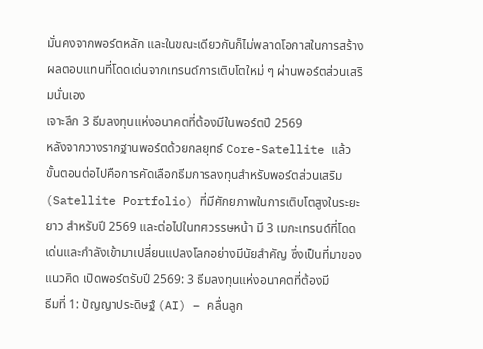มั่นคงจากพอร์ตหลัก และในขณะเดียวกันก็ไม่พลาดโอกาสในการสร้างผลตอบแทนที่โดดเด่นจากเทรนด์การเติบโตใหม่ ๆ ผ่านพอร์ตส่วนเสริมนั่นเอง
เจาะลึก 3 ธีมลงทุนแห่งอนาคตที่ต้องมีในพอร์ตปี 2569
หลังจากวางรากฐานพอร์ตด้วยกลยุทธ์ Core-Satellite แล้ว ขั้นตอนต่อไปคือการคัดเลือกธีมการลงทุนสำหรับพอร์ตส่วนเสริม (Satellite Portfolio) ที่มีศักยภาพในการเติบโตสูงในระยะยาว สำหรับปี 2569 และต่อไปในทศวรรษหน้า มี 3 เมกะเทรนด์ที่โดดเด่นและกำลังเข้ามาเปลี่ยนแปลงโลกอย่างมีนัยสำคัญ ซึ่งเป็นที่มาของแนวคิด เปิดพอร์ตรับปี 2569: 3 ธีมลงทุนแห่งอนาคตที่ต้องมี
ธีมที่ 1: ปัญญาประดิษฐ์ (AI) – คลื่นลูก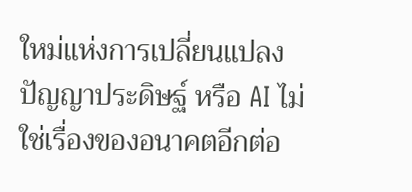ใหม่แห่งการเปลี่ยนแปลง
ปัญญาประดิษฐ์ หรือ AI ไม่ใช่เรื่องของอนาคตอีกต่อ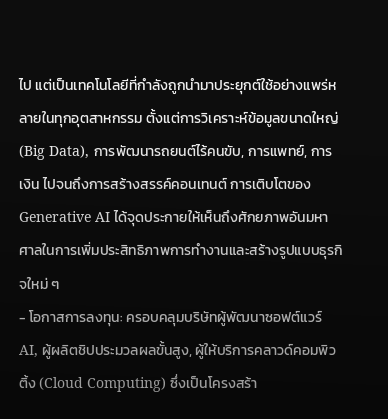ไป แต่เป็นเทคโนโลยีที่กำลังถูกนำมาประยุกต์ใช้อย่างแพร่หลายในทุกอุตสาหกรรม ตั้งแต่การวิเคราะห์ข้อมูลขนาดใหญ่ (Big Data), การพัฒนารถยนต์ไร้คนขับ, การแพทย์, การเงิน ไปจนถึงการสร้างสรรค์คอนเทนต์ การเติบโตของ Generative AI ได้จุดประกายให้เห็นถึงศักยภาพอันมหาศาลในการเพิ่มประสิทธิภาพการทำงานและสร้างรูปแบบธุรกิจใหม่ ๆ
- โอกาสการลงทุน: ครอบคลุมบริษัทผู้พัฒนาซอฟต์แวร์ AI, ผู้ผลิตชิปประมวลผลขั้นสูง, ผู้ให้บริการคลาวด์คอมพิวติ้ง (Cloud Computing) ซึ่งเป็นโครงสร้า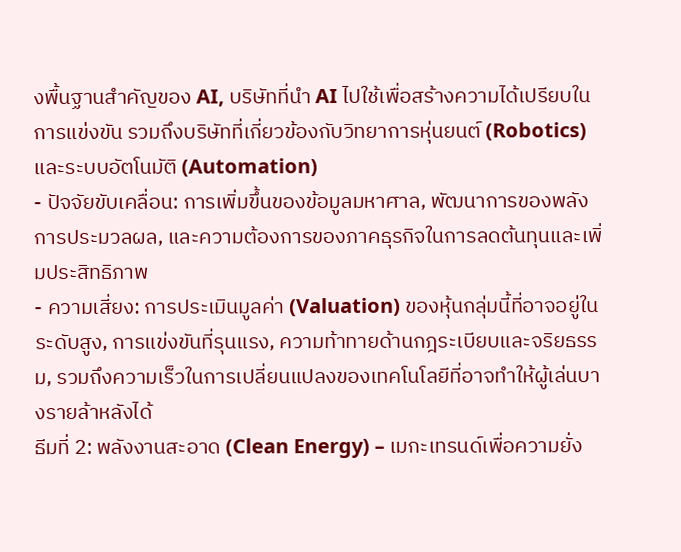งพื้นฐานสำคัญของ AI, บริษัทที่นำ AI ไปใช้เพื่อสร้างความได้เปรียบในการแข่งขัน รวมถึงบริษัทที่เกี่ยวข้องกับวิทยาการหุ่นยนต์ (Robotics) และระบบอัตโนมัติ (Automation)
- ปัจจัยขับเคลื่อน: การเพิ่มขึ้นของข้อมูลมหาศาล, พัฒนาการของพลังการประมวลผล, และความต้องการของภาคธุรกิจในการลดต้นทุนและเพิ่มประสิทธิภาพ
- ความเสี่ยง: การประเมินมูลค่า (Valuation) ของหุ้นกลุ่มนี้ที่อาจอยู่ในระดับสูง, การแข่งขันที่รุนแรง, ความท้าทายด้านกฎระเบียบและจริยธรรม, รวมถึงความเร็วในการเปลี่ยนแปลงของเทคโนโลยีที่อาจทำให้ผู้เล่นบางรายล้าหลังได้
ธีมที่ 2: พลังงานสะอาด (Clean Energy) – เมกะเทรนด์เพื่อความยั่ง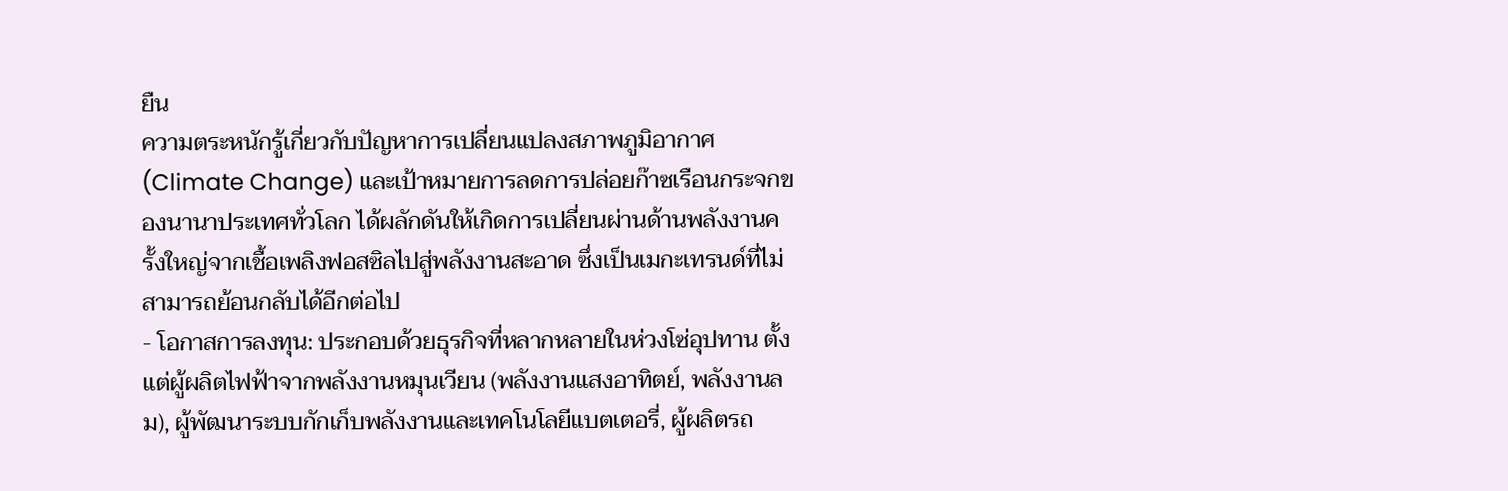ยืน
ความตระหนักรู้เกี่ยวกับปัญหาการเปลี่ยนแปลงสภาพภูมิอากาศ (Climate Change) และเป้าหมายการลดการปล่อยก๊าซเรือนกระจกของนานาประเทศทั่วโลก ได้ผลักดันให้เกิดการเปลี่ยนผ่านด้านพลังงานครั้งใหญ่จากเชื้อเพลิงฟอสซิลไปสู่พลังงานสะอาด ซึ่งเป็นเมกะเทรนด์ที่ไม่สามารถย้อนกลับได้อีกต่อไป
- โอกาสการลงทุน: ประกอบด้วยธุรกิจที่หลากหลายในห่วงโซ่อุปทาน ตั้งแต่ผู้ผลิตไฟฟ้าจากพลังงานหมุนเวียน (พลังงานแสงอาทิตย์, พลังงานลม), ผู้พัฒนาระบบกักเก็บพลังงานและเทคโนโลยีแบตเตอรี่, ผู้ผลิตรถ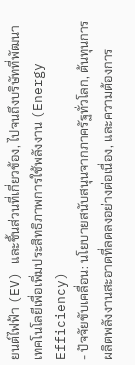ยนต์ไฟฟ้า (EV) และชิ้นส่วนที่เกี่ยวข้อง, ไปจนถึงบริษัทที่พัฒนาเทคโนโลยีเพื่อเพิ่มประสิทธิภาพการใช้พลังงาน (Energy Efficiency)
- ปัจจัยขับเคลื่อน: นโยบายสนับสนุนจากภาครัฐทั่วโลก, ต้นทุนการผลิตพลังงานสะอาดที่ลดลงอย่างต่อเนื่อง, และความต้องการ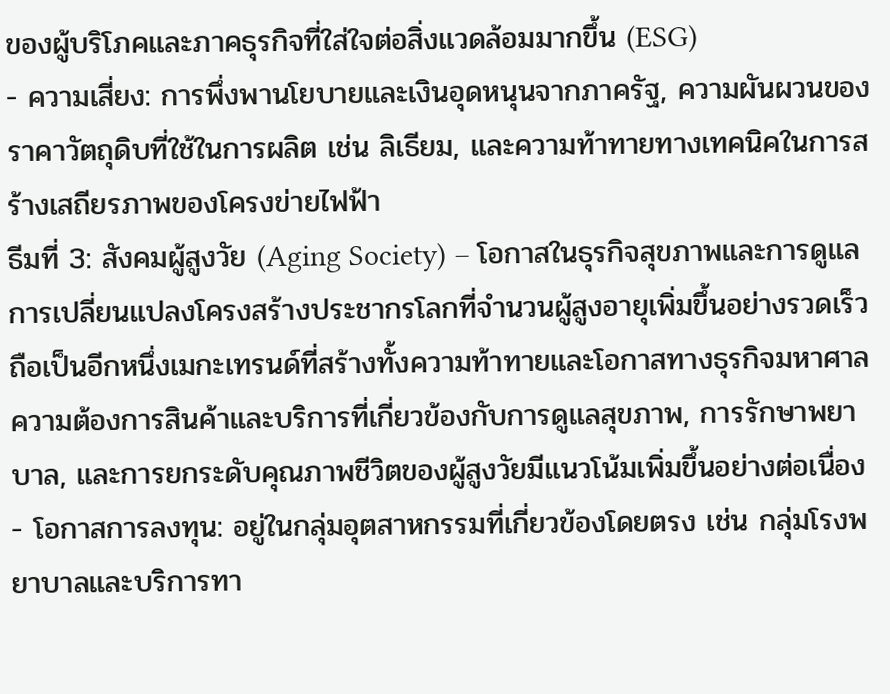ของผู้บริโภคและภาคธุรกิจที่ใส่ใจต่อสิ่งแวดล้อมมากขึ้น (ESG)
- ความเสี่ยง: การพึ่งพานโยบายและเงินอุดหนุนจากภาครัฐ, ความผันผวนของราคาวัตถุดิบที่ใช้ในการผลิต เช่น ลิเธียม, และความท้าทายทางเทคนิคในการสร้างเสถียรภาพของโครงข่ายไฟฟ้า
ธีมที่ 3: สังคมผู้สูงวัย (Aging Society) – โอกาสในธุรกิจสุขภาพและการดูแล
การเปลี่ยนแปลงโครงสร้างประชากรโลกที่จำนวนผู้สูงอายุเพิ่มขึ้นอย่างรวดเร็ว ถือเป็นอีกหนึ่งเมกะเทรนด์ที่สร้างทั้งความท้าทายและโอกาสทางธุรกิจมหาศาล ความต้องการสินค้าและบริการที่เกี่ยวข้องกับการดูแลสุขภาพ, การรักษาพยาบาล, และการยกระดับคุณภาพชีวิตของผู้สูงวัยมีแนวโน้มเพิ่มขึ้นอย่างต่อเนื่อง
- โอกาสการลงทุน: อยู่ในกลุ่มอุตสาหกรรมที่เกี่ยวข้องโดยตรง เช่น กลุ่มโรงพยาบาลและบริการทา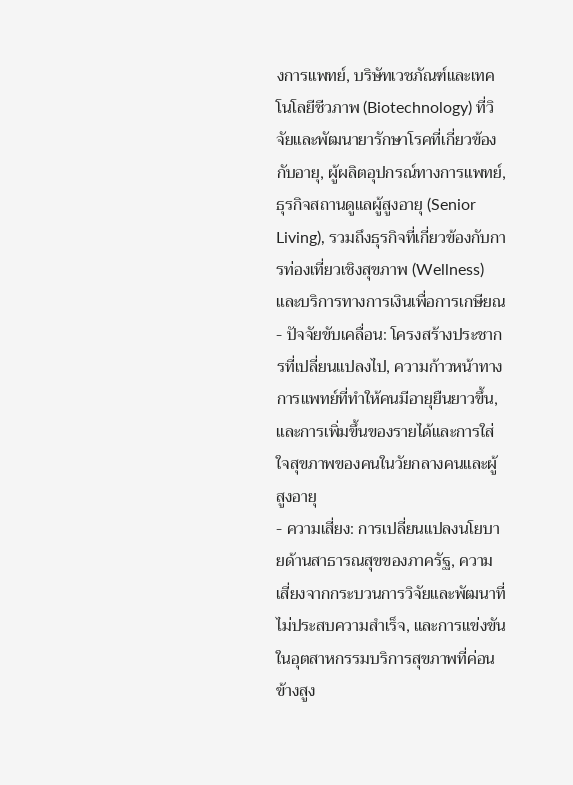งการแพทย์, บริษัทเวชภัณฑ์และเทคโนโลยีชีวภาพ (Biotechnology) ที่วิจัยและพัฒนายารักษาโรคที่เกี่ยวข้องกับอายุ, ผู้ผลิตอุปกรณ์ทางการแพทย์, ธุรกิจสถานดูแลผู้สูงอายุ (Senior Living), รวมถึงธุรกิจที่เกี่ยวข้องกับการท่องเที่ยวเชิงสุขภาพ (Wellness) และบริการทางการเงินเพื่อการเกษียณ
- ปัจจัยขับเคลื่อน: โครงสร้างประชากรที่เปลี่ยนแปลงไป, ความก้าวหน้าทางการแพทย์ที่ทำให้คนมีอายุยืนยาวขึ้น, และการเพิ่มขึ้นของรายได้และการใส่ใจสุขภาพของคนในวัยกลางคนและผู้สูงอายุ
- ความเสี่ยง: การเปลี่ยนแปลงนโยบายด้านสาธารณสุขของภาครัฐ, ความเสี่ยงจากกระบวนการวิจัยและพัฒนาที่ไม่ประสบความสำเร็จ, และการแข่งขันในอุตสาหกรรมบริการสุขภาพที่ค่อนข้างสูง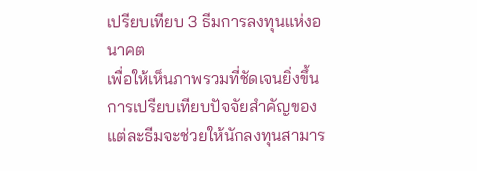เปรียบเทียบ 3 ธีมการลงทุนแห่งอนาคต
เพื่อให้เห็นภาพรวมที่ชัดเจนยิ่งขึ้น การเปรียบเทียบปัจจัยสำคัญของแต่ละธีมจะช่วยให้นักลงทุนสามาร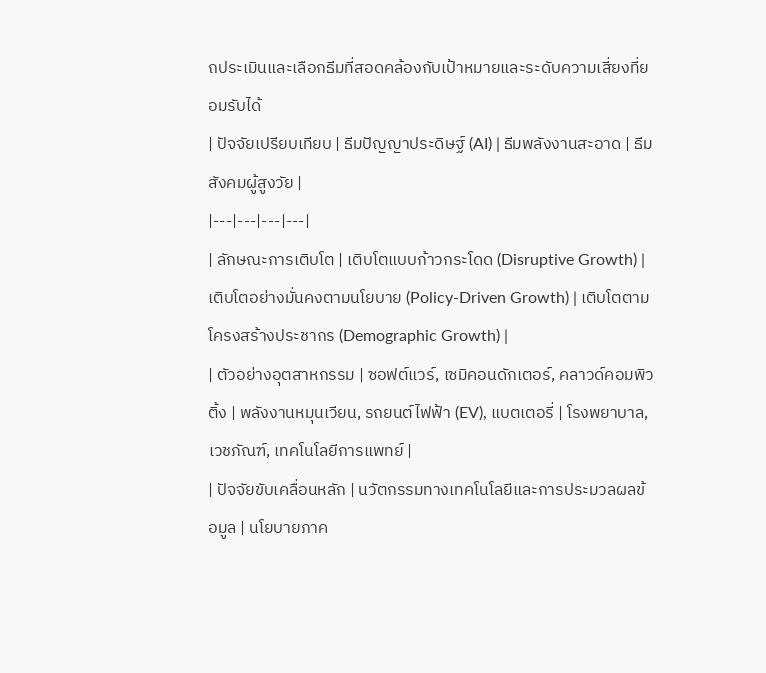ถประเมินและเลือกธีมที่สอดคล้องกับเป้าหมายและระดับความเสี่ยงที่ยอมรับได้
| ปัจจัยเปรียบเทียบ | ธีมปัญญาประดิษฐ์ (AI) | ธีมพลังงานสะอาด | ธีมสังคมผู้สูงวัย |
|---|---|---|---|
| ลักษณะการเติบโต | เติบโตแบบก้าวกระโดด (Disruptive Growth) | เติบโตอย่างมั่นคงตามนโยบาย (Policy-Driven Growth) | เติบโตตามโครงสร้างประชากร (Demographic Growth) |
| ตัวอย่างอุตสาหกรรม | ซอฟต์แวร์, เซมิคอนดักเตอร์, คลาวด์คอมพิวติ้ง | พลังงานหมุนเวียน, รถยนต์ไฟฟ้า (EV), แบตเตอรี่ | โรงพยาบาล, เวชภัณฑ์, เทคโนโลยีการแพทย์ |
| ปัจจัยขับเคลื่อนหลัก | นวัตกรรมทางเทคโนโลยีและการประมวลผลข้อมูล | นโยบายภาค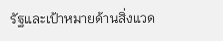รัฐและเป้าหมายด้านสิ่งแวด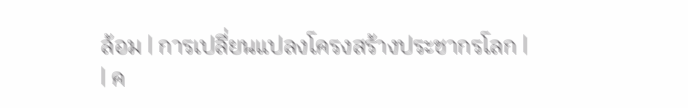ล้อม | การเปลี่ยนแปลงโครงสร้างประชากรโลก |
| ค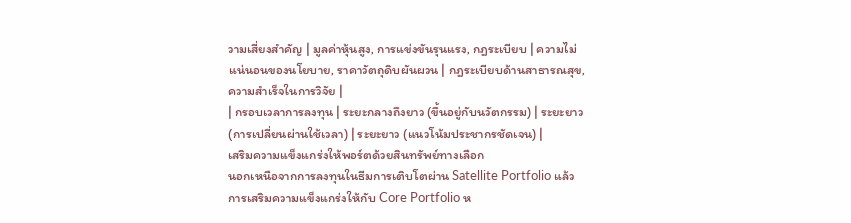วามเสี่ยงสำคัญ | มูลค่าหุ้นสูง, การแข่งขันรุนแรง, กฎระเบียบ | ความไม่แน่นอนของนโยบาย, ราคาวัตถุดิบผันผวน | กฎระเบียบด้านสาธารณสุข, ความสำเร็จในการวิจัย |
| กรอบเวลาการลงทุน | ระยะกลางถึงยาว (ขึ้นอยู่กับนวัตกรรม) | ระยะยาว (การเปลี่ยนผ่านใช้เวลา) | ระยะยาว (แนวโน้มประชากรชัดเจน) |
เสริมความแข็งแกร่งให้พอร์ตด้วยสินทรัพย์ทางเลือก
นอกเหนือจากการลงทุนในธีมการเติบโตผ่าน Satellite Portfolio แล้ว การเสริมความแข็งแกร่งให้กับ Core Portfolio ห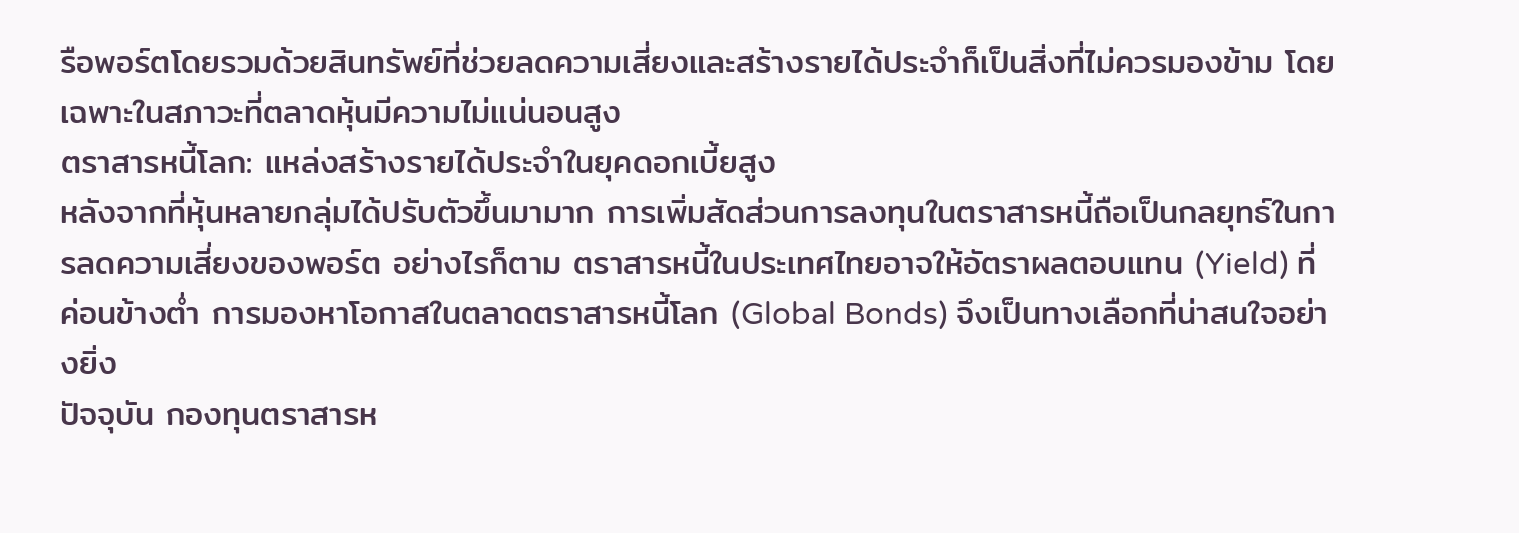รือพอร์ตโดยรวมด้วยสินทรัพย์ที่ช่วยลดความเสี่ยงและสร้างรายได้ประจำก็เป็นสิ่งที่ไม่ควรมองข้าม โดยเฉพาะในสภาวะที่ตลาดหุ้นมีความไม่แน่นอนสูง
ตราสารหนี้โลก: แหล่งสร้างรายได้ประจำในยุคดอกเบี้ยสูง
หลังจากที่หุ้นหลายกลุ่มได้ปรับตัวขึ้นมามาก การเพิ่มสัดส่วนการลงทุนในตราสารหนี้ถือเป็นกลยุทธ์ในการลดความเสี่ยงของพอร์ต อย่างไรก็ตาม ตราสารหนี้ในประเทศไทยอาจให้อัตราผลตอบแทน (Yield) ที่ค่อนข้างต่ำ การมองหาโอกาสในตลาดตราสารหนี้โลก (Global Bonds) จึงเป็นทางเลือกที่น่าสนใจอย่างยิ่ง
ปัจจุบัน กองทุนตราสารห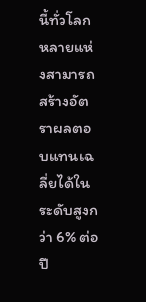นี้ทั่วโลกหลายแห่งสามารถสร้างอัตราผลตอบแทนเฉลี่ยได้ในระดับสูงกว่า 6% ต่อปี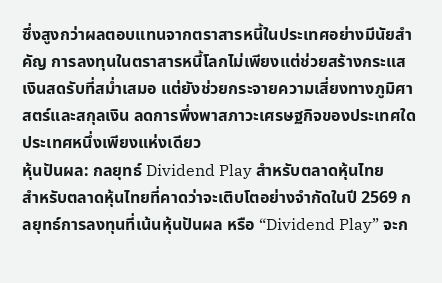ซึ่งสูงกว่าผลตอบแทนจากตราสารหนี้ในประเทศอย่างมีนัยสำคัญ การลงทุนในตราสารหนี้โลกไม่เพียงแต่ช่วยสร้างกระแสเงินสดรับที่สม่ำเสมอ แต่ยังช่วยกระจายความเสี่ยงทางภูมิศาสตร์และสกุลเงิน ลดการพึ่งพาสภาวะเศรษฐกิจของประเทศใดประเทศหนึ่งเพียงแห่งเดียว
หุ้นปันผล: กลยุทธ์ Dividend Play สำหรับตลาดหุ้นไทย
สำหรับตลาดหุ้นไทยที่คาดว่าจะเติบโตอย่างจำกัดในปี 2569 กลยุทธ์การลงทุนที่เน้นหุ้นปันผล หรือ “Dividend Play” จะก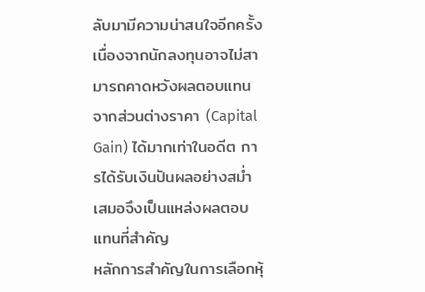ลับมามีความน่าสนใจอีกครั้ง เนื่องจากนักลงทุนอาจไม่สามารถคาดหวังผลตอบแทนจากส่วนต่างราคา (Capital Gain) ได้มากเท่าในอดีต การได้รับเงินปันผลอย่างสม่ำเสมอจึงเป็นแหล่งผลตอบแทนที่สำคัญ
หลักการสำคัญในการเลือกหุ้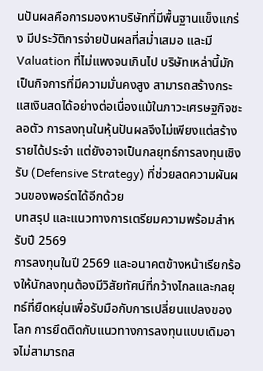นปันผลคือการมองหาบริษัทที่มีพื้นฐานแข็งแกร่ง มีประวัติการจ่ายปันผลที่สม่ำเสมอ และมี Valuation ที่ไม่แพงจนเกินไป บริษัทเหล่านี้มักเป็นกิจการที่มีความมั่นคงสูง สามารถสร้างกระแสเงินสดได้อย่างต่อเนื่องแม้ในภาวะเศรษฐกิจชะลอตัว การลงทุนในหุ้นปันผลจึงไม่เพียงแต่สร้างรายได้ประจำ แต่ยังอาจเป็นกลยุทธ์การลงทุนเชิงรับ (Defensive Strategy) ที่ช่วยลดความผันผวนของพอร์ตได้อีกด้วย
บทสรุป และแนวทางการเตรียมความพร้อมสำหรับปี 2569
การลงทุนในปี 2569 และอนาคตข้างหน้าเรียกร้องให้นักลงทุนต้องมีวิสัยทัศน์ที่กว้างไกลและกลยุทธ์ที่ยืดหยุ่นเพื่อรับมือกับการเปลี่ยนแปลงของโลก การยึดติดกับแนวทางการลงทุนแบบเดิมอาจไม่สามารถส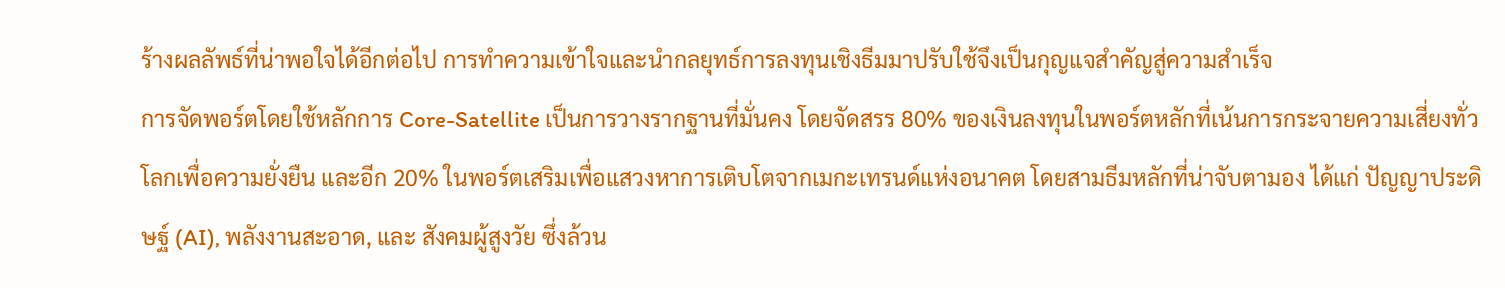ร้างผลลัพธ์ที่น่าพอใจได้อีกต่อไป การทำความเข้าใจและนำกลยุทธ์การลงทุนเชิงธีมมาปรับใช้จึงเป็นกุญแจสำคัญสู่ความสำเร็จ
การจัดพอร์ตโดยใช้หลักการ Core-Satellite เป็นการวางรากฐานที่มั่นคง โดยจัดสรร 80% ของเงินลงทุนในพอร์ตหลักที่เน้นการกระจายความเสี่ยงทั่วโลกเพื่อความยั่งยืน และอีก 20% ในพอร์ตเสริมเพื่อแสวงหาการเติบโตจากเมกะเทรนด์แห่งอนาคต โดยสามธีมหลักที่น่าจับตามอง ได้แก่ ปัญญาประดิษฐ์ (AI), พลังงานสะอาด, และ สังคมผู้สูงวัย ซึ่งล้วน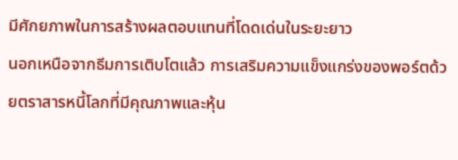มีศักยภาพในการสร้างผลตอบแทนที่โดดเด่นในระยะยาว
นอกเหนือจากธีมการเติบโตแล้ว การเสริมความแข็งแกร่งของพอร์ตด้วยตราสารหนี้โลกที่มีคุณภาพและหุ้น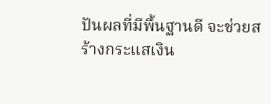ปันผลที่มีพื้นฐานดี จะช่วยสร้างกระแสเงิน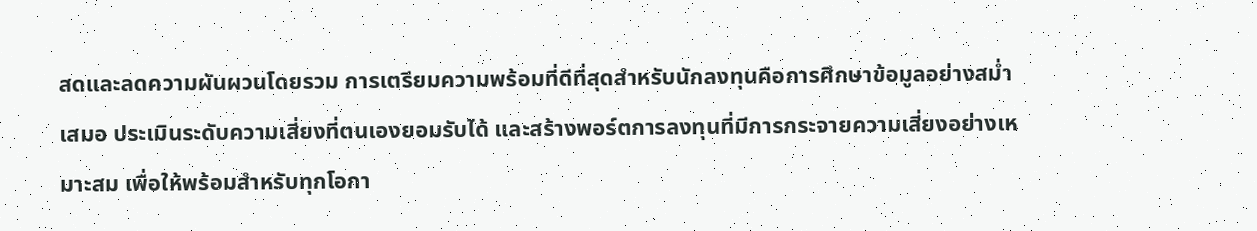สดและลดความผันผวนโดยรวม การเตรียมความพร้อมที่ดีที่สุดสำหรับนักลงทุนคือการศึกษาข้อมูลอย่างสม่ำเสมอ ประเมินระดับความเสี่ยงที่ตนเองยอมรับได้ และสร้างพอร์ตการลงทุนที่มีการกระจายความเสี่ยงอย่างเหมาะสม เพื่อให้พร้อมสำหรับทุกโอกา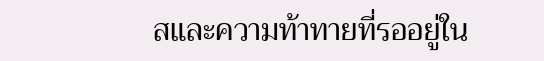สและความท้าทายที่รออยู่ใน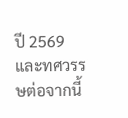ปี 2569 และทศวรรษต่อจากนี้